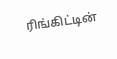ரிங்கிட்டின்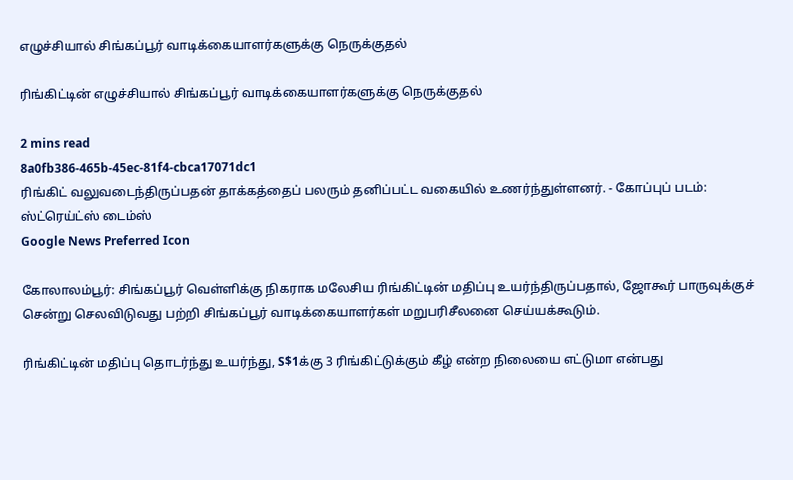எழுச்சியால் சிங்கப்பூர் வாடிக்கையாளர்களுக்கு நெருக்குதல்

ரிங்கிட்டின் எழுச்சியால் சிங்கப்பூர் வாடிக்கையாளர்களுக்கு நெருக்குதல்

2 mins read
8a0fb386-465b-45ec-81f4-cbca17071dc1
ரிங்கிட் வலுவடைந்திருப்பதன் தாக்கத்தைப் பலரும் தனிப்பட்ட வகையில் உணர்ந்துள்ளனர். - கோப்புப் படம்: ஸ்ட்ரெய்ட்ஸ் டைம்ஸ்
Google News Preferred Icon

கோலாலம்பூர்: சிங்கப்பூர் வெள்ளிக்கு நிகராக மலேசிய ரிங்கிட்டின் மதிப்பு உயர்ந்திருப்பதால், ஜோகூர் பாருவுக்குச் சென்று செலவிடுவது பற்றி சிங்கப்பூர் வாடிக்கையாளர்கள் மறுபரிசீலனை செய்யக்கூடும்.

ரிங்கிட்டின் மதிப்பு தொடர்ந்து உயர்ந்து, S$1க்கு 3 ரிங்கிட்டுக்கும் கீழ் என்ற நிலையை எட்டுமா என்பது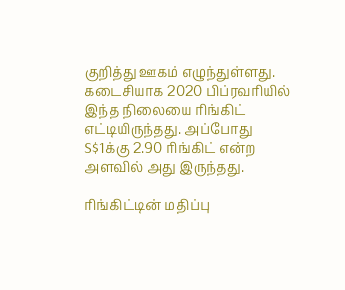குறித்து ஊகம் எழுந்துள்ளது. கடைசியாக 2020 பிப்ரவரியில் இந்த நிலையை ரிங்கிட் எட்டியிருந்தது. அப்போது S$1க்கு 2.90 ரிங்கிட் என்ற அளவில் அது இருந்தது.

ரிங்கிட்டின் மதிப்பு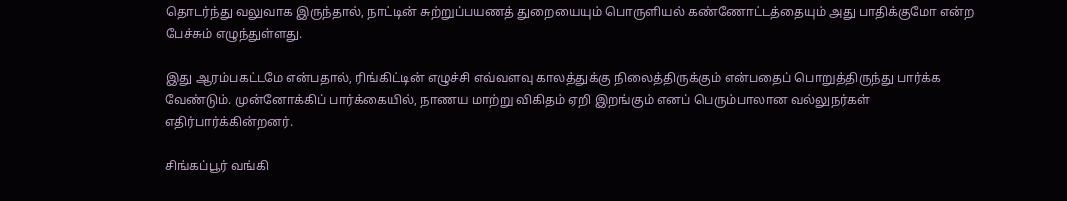தொடர்ந்து வலுவாக இருந்தால், நாட்டின் சுற்றுப்பயணத் துறையையும் பொருளியல் கண்ணோட்டத்தையும் அது பாதிக்குமோ என்ற பேச்சும் எழுந்துள்ளது.

இது ஆரம்பகட்டமே என்பதால், ரிங்கிட்டின் எழுச்சி எவ்வளவு காலத்துக்கு நிலைத்திருக்கும் என்பதைப் பொறுத்திருந்து பார்க்க வேண்டும். முன்னோக்கிப் பார்க்கையில், நாணய மாற்று விகிதம் ஏறி இறங்கும் எனப் பெரும்பாலான வல்லுநர்கள் எதிர்பார்க்கின்றனர்.

சிங்கப்பூர் வங்கி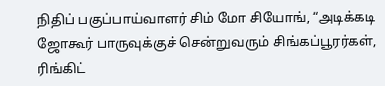நிதிப் பகுப்பாய்வாளர் சிம் மோ சியோங், “அடிக்கடி ஜோகூர் பாருவுக்குச் சென்றுவரும் சிங்கப்பூரர்கள், ரிங்கிட்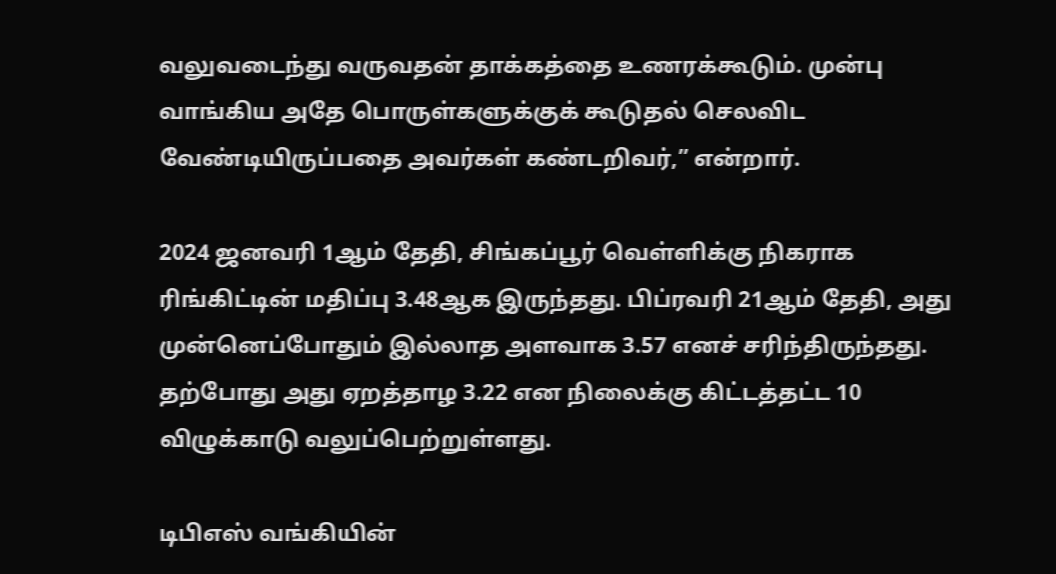வலுவடைந்து வருவதன் தாக்கத்தை உணரக்கூடும். முன்பு வாங்கிய அதே பொருள்களுக்குக் கூடுதல் செலவிட வேண்டியிருப்பதை அவர்கள் கண்டறிவர்,” என்றார்.

2024 ஜனவரி 1ஆம் தேதி, சிங்கப்பூர் வெள்ளிக்கு நிகராக ரிங்கிட்டின் மதிப்பு 3.48ஆக இருந்தது. பிப்ரவரி 21ஆம் தேதி, அது முன்னெப்போதும் இல்லாத அளவாக 3.57 எனச் சரிந்திருந்தது. தற்போது அது ஏறத்தாழ 3.22 என நிலைக்கு கிட்டத்தட்ட 10 விழுக்காடு வலுப்பெற்றுள்ளது.

டிபிஎஸ் வங்கியின்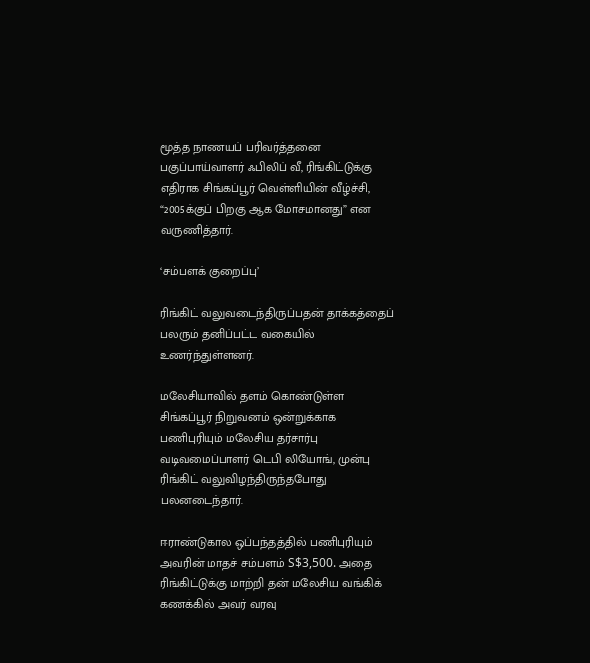மூத்த நாணயப் பரிவர்த்தனை பகுப்பாய்வாளர் ஃபிலிப் வீ, ரிங்கிட்டுக்கு எதிராக சிங்கப்பூர் வெள்ளியின் வீழ்ச்சி, “2005க்குப் பிறகு ஆக மோசமானது” என வருணித்தார்.

‘சம்பளக் குறைப்பு’

ரிங்கிட் வலுவடைந்திருப்பதன் தாக்கத்தைப் பலரும் தனிப்பட்ட வகையில் உணர்ந்துள்ளனர்.

மலேசியாவில் தளம் கொண்டுள்ள சிங்கப்பூர் நிறுவனம் ஒன்றுக்காக பணிபுரியும் மலேசிய தர்சார்பு வடிவமைப்பாளர் டெபி லியோங், முன்பு ரிங்கிட் வலுவிழந்திருந்தபோது பலனடைந்தார்.

ஈராண்டுகால ஒப்பந்தத்தில் பணிபுரியும் அவரின் மாதச் சம்பளம் S$3,500. அதை ரிங்கிட்டுக்கு மாற்றி தன் மலேசிய வங்கிக் கணக்கில் அவர் வரவு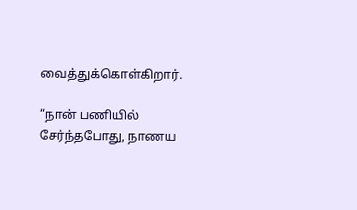வைத்துக்கொள்கிறார்.

“நான் பணியில் சேர்ந்தபோது, நாணய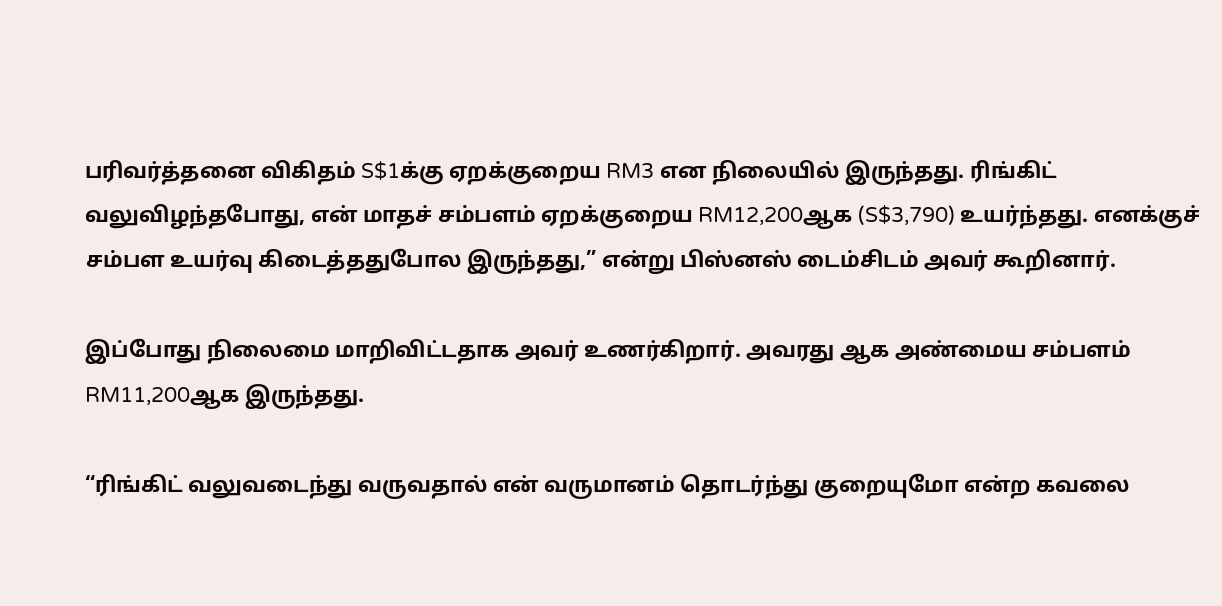பரிவர்த்தனை விகிதம் S$1க்கு ஏறக்குறைய RM3 என நிலையில் இருந்தது. ரிங்கிட் வலுவிழந்தபோது, என் மாதச் சம்பளம் ஏறக்குறைய RM12,200ஆக (S$3,790) உயர்ந்தது. எனக்குச் சம்பள உயர்வு கிடைத்ததுபோல இருந்தது,” என்று பிஸ்னஸ் டைம்சிடம் அவர் கூறினார்.

இப்போது நிலைமை மாறிவிட்டதாக அவர் உணர்கிறார். அவரது ஆக அண்மைய சம்பளம் RM11,200ஆக இருந்தது.

“ரிங்கிட் வலுவடைந்து வருவதால் என் வருமானம் தொடர்ந்து குறையுமோ என்ற கவலை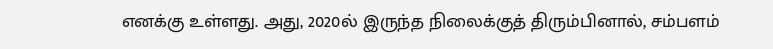எனக்கு உள்ளது. அது, 2020ல் இருந்த நிலைக்குத் திரும்பினால், சம்பளம்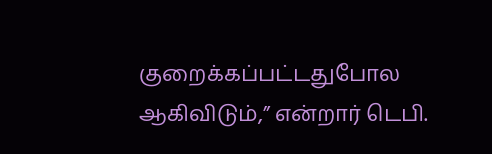குறைக்கப்பட்டதுபோல ஆகிவிடும்,” என்றார் டெபி.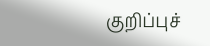குறிப்புச்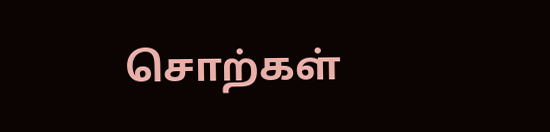சொற்கள்